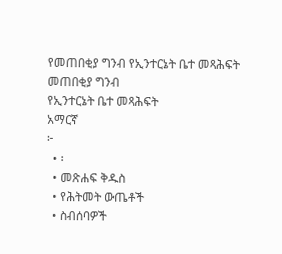የመጠበቂያ ግንብ የኢንተርኔት ቤተ መጻሕፍት
መጠበቂያ ግንብ
የኢንተርኔት ቤተ መጻሕፍት
አማርኛ
፦
  • ፡
  • መጽሐፍ ቅዱስ
  • የሕትመት ውጤቶች
  • ስብሰባዎች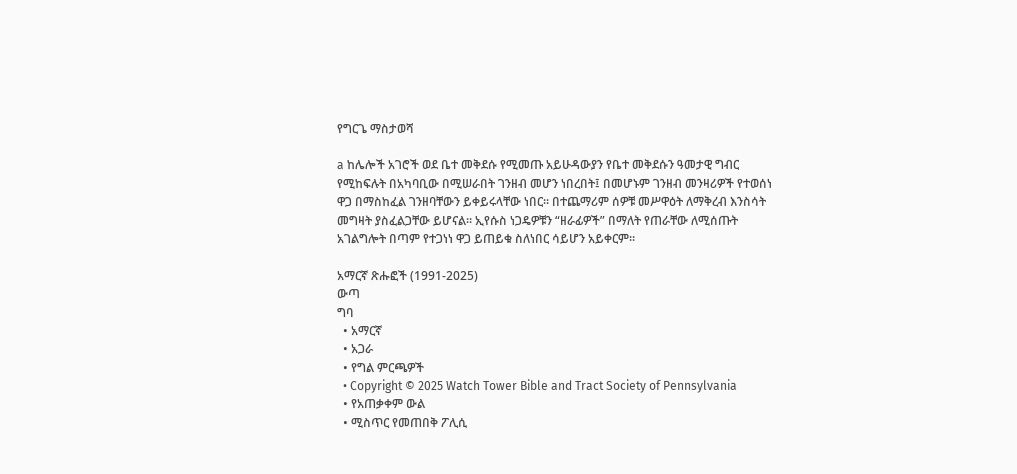የግርጌ ማስታወሻ

a ከሌሎች አገሮች ወደ ቤተ መቅደሱ የሚመጡ አይሁዳውያን የቤተ መቅደሱን ዓመታዊ ግብር የሚከፍሉት በአካባቢው በሚሠራበት ገንዘብ መሆን ነበረበት፤ በመሆኑም ገንዘብ መንዛሪዎች የተወሰነ ዋጋ በማስከፈል ገንዘባቸውን ይቀይሩላቸው ነበር። በተጨማሪም ሰዎቹ መሥዋዕት ለማቅረብ እንስሳት መግዛት ያስፈልጋቸው ይሆናል። ኢየሱስ ነጋዴዎቹን “ዘራፊዎች” በማለት የጠራቸው ለሚሰጡት አገልግሎት በጣም የተጋነነ ዋጋ ይጠይቁ ስለነበር ሳይሆን አይቀርም።

አማርኛ ጽሑፎች (1991-2025)
ውጣ
ግባ
  • አማርኛ
  • አጋራ
  • የግል ምርጫዎች
  • Copyright © 2025 Watch Tower Bible and Tract Society of Pennsylvania
  • የአጠቃቀም ውል
  • ሚስጥር የመጠበቅ ፖሊሲ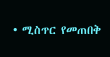• ሚስጥር የመጠበቅ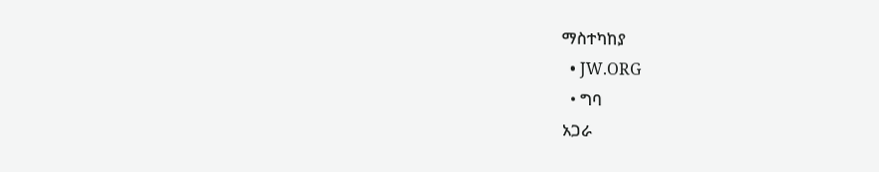ማስተካከያ
  • JW.ORG
  • ግባ
አጋራ